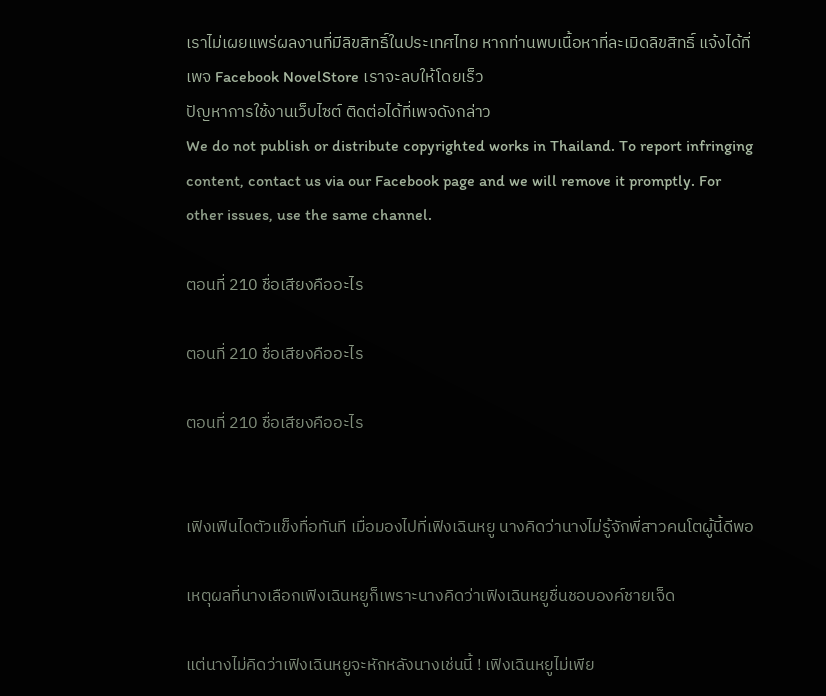เราไม่เผยแพร่ผลงานที่มีลิขสิทธิ์ในประเทศไทย หากท่านพบเนื้อหาที่ละเมิดลิขสิทธิ์ แจ้งได้ที่เพจ Facebook NovelStore เราจะลบให้โดยเร็ว
ปัญหาการใช้งานเว็บไซต์ ติดต่อได้ที่เพจดังกล่าว
We do not publish or distribute copyrighted works in Thailand. To report infringing content, contact us via our Facebook page and we will remove it promptly. For other issues, use the same channel.

ตอนที่ 210 ชื่อเสียงคืออะไร

ตอนที่ 210 ชื่อเสียงคืออะไร

ตอนที่ 210 ชื่อเสียงคืออะไร


เฟิงเฟินไดตัวแข็งทื่อทันที เมื่อมองไปที่เฟิงเฉินหยู นางคิดว่านางไม่รู้จักพี่สาวคนโตผู้นี้ดีพอ

เหตุผลที่นางเลือกเฟิงเฉินหยูก็เพราะนางคิดว่าเฟิงเฉินหยูชื่นชอบองค์ชายเจ็ด

แต่นางไม่คิดว่าเฟิงเฉินหยูจะหักหลังนางเช่นนี้ ! เฟิงเฉินหยูไม่เพีย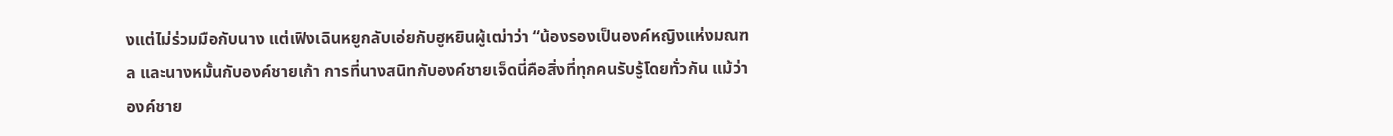งแต่ไม่ร่วมมือกับนาง แต่เฟิงเฉินหยูกลับเอ่ยกับฮูหยินผู้เฒ่าว่า “น้องรองเป็นองค์หญิงแห่งมณฑล และนางหมั้นกับองค์ชายเก้า การที่นางสนิทกับองค์ชายเจ็ดนี่คือสิ่งที่ทุกคนรับรู้โดยทั่วกัน แม้ว่าองค์ชาย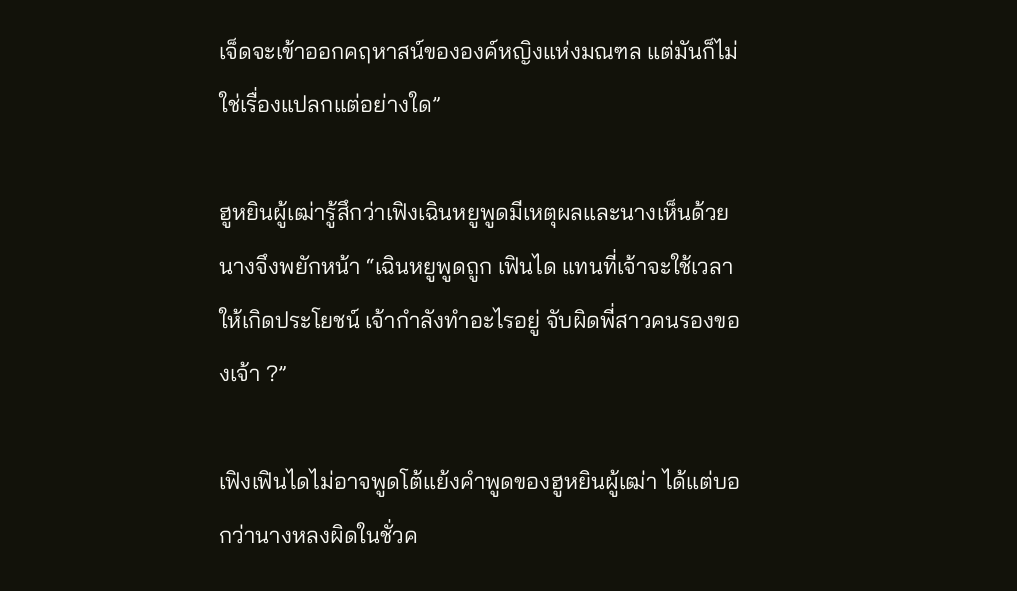เจ็ดจะเข้าออกคฤหาสน์ขององค์หญิงแห่งมณฑล แต่มันก็ไม่ใช่เรื่องแปลกแต่อย่างใด”

ฮูหยินผู้เฒ่ารู้สึกว่าเฟิงเฉินหยูพูดมีเหตุผลและนางเห็นด้วย นางจึงพยักหน้า “เฉินหยูพูดถูก เฟินได แทนที่เจ้าจะใช้เวลาให้เกิดประโยชน์ เจ้ากำลังทำอะไรอยู่ จับผิดพี่สาวคนรองของเจ้า ?”

เฟิงเฟินไดไม่อาจพูดโต้แย้งคำพูดของฮูหยินผู้เฒ่า ได้แต่บอกว่านางหลงผิดในชั่วค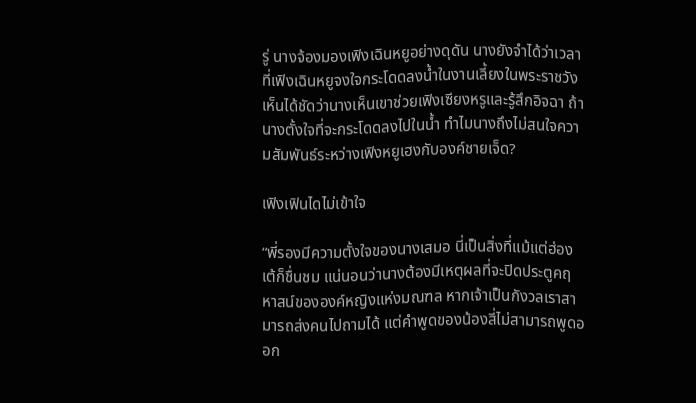รู่ นางจ้องมองเฟิงเฉินหยูอย่างดุดัน นางยังจำได้ว่าเวลาที่เฟิงเฉินหยูจงใจกระโดดลงน้ำในงานเลี้ยงในพระราชวัง เห็นได้ชัดว่านางเห็นเขาช่วยเฟิงเซียงหรูและรู้สึกอิจฉา ถ้านางตั้งใจที่จะกระโดดลงไปในน้ำ ทำไมนางถึงไม่สนใจความสัมพันธ์ระหว่างเฟิงหยูเฮงกับองค์ชายเจ็ด?

เฟิงเฟินไดไม่เข้าใจ

“พี่รองมีความตั้งใจของนางเสมอ นี่เป็นสิ่งที่แม้แต่ฮ่องเต้ก็ชื่นชม แน่นอนว่านางต้องมีเหตุผลที่จะปิดประตูคฤหาสน์ขององค์หญิงแห่งมณฑล หากเจ้าเป็นกังวลเราสามารถส่งคนไปถามได้ แต่คำพูดของน้องสี่ไม่สามารถพูดออก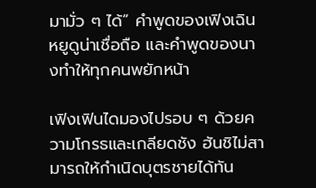มามั่ว ๆ ได้” คำพูดของเฟิงเฉินหยูดูน่าเชื่อถือ และคำพูดของนางทำให้ทุกคนพยักหน้า

เฟิงเฟินไดมองไปรอบ ๆ ด้วยความโกรธและเกลียดชัง ฮันชิไม่สามารถให้กำเนิดบุตรชายได้ทัน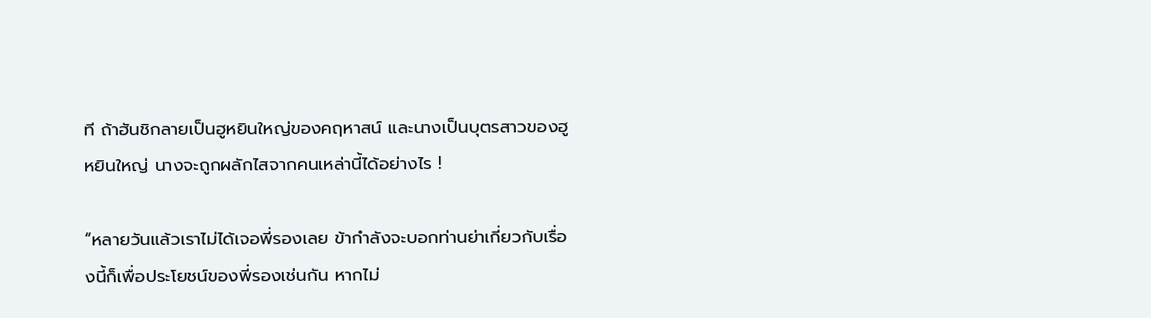ที ถ้าฮันชิกลายเป็นฮูหยินใหญ่ของคฤหาสน์ และนางเป็นบุตรสาวของฮูหยินใหญ่ นางจะถูกผลักไสจากคนเหล่านี้ได้อย่างไร !

“หลายวันแล้วเราไม่ได้เจอพี่รองเลย ข้ากำลังจะบอกท่านย่าเกี่ยวกับเรื่องนี้ก็เพื่อประโยชน์ของพี่รองเช่นกัน หากไม่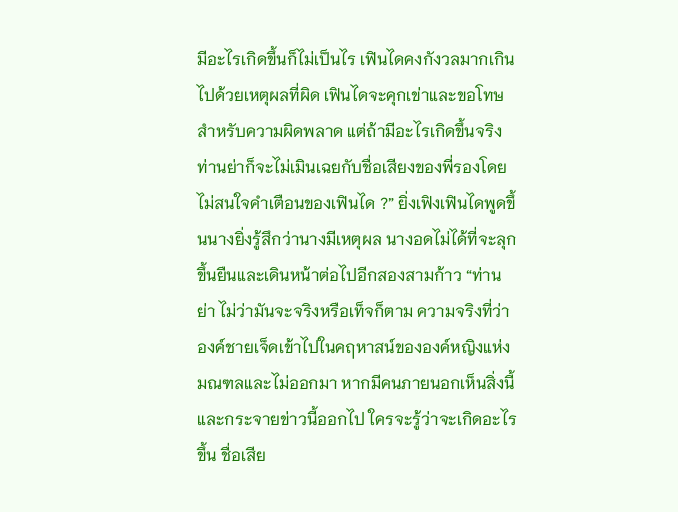มีอะไรเกิดขึ้นก็ไม่เป็นไร เฟินไดคงกังวลมากเกินไปด้วยเหตุผลที่ผิด เฟินไดจะคุกเข่าและขอโทษสำหรับความผิดพลาด แต่ถ้ามีอะไรเกิดขึ้นจริง ท่านย่าก็จะไม่เมินเฉยกับชื่อเสียงของพี่รองโดยไม่สนใจคำเตือนของเฟินได ?” ยิ่งเฟิงเฟินไดพูดขึ้นนางยิ่งรู้สึกว่านางมีเหตุผล นางอดไม่ได้ที่จะลุกขึ้นยืนและเดินหน้าต่อไปอีกสองสามก้าว “ท่านย่า ไม่ว่ามันจะจริงหรือเท็จก็ตาม ความจริงที่ว่าองค์ชายเจ็ดเข้าไปในคฤหาสน์ขององค์หญิงแห่งมณฑลและไม่ออกมา หากมีคนภายนอกเห็นสิ่งนี้และกระจายข่าวนี้ออกไป ใครจะรู้ว่าจะเกิดอะไรขึ้น ชื่อเสีย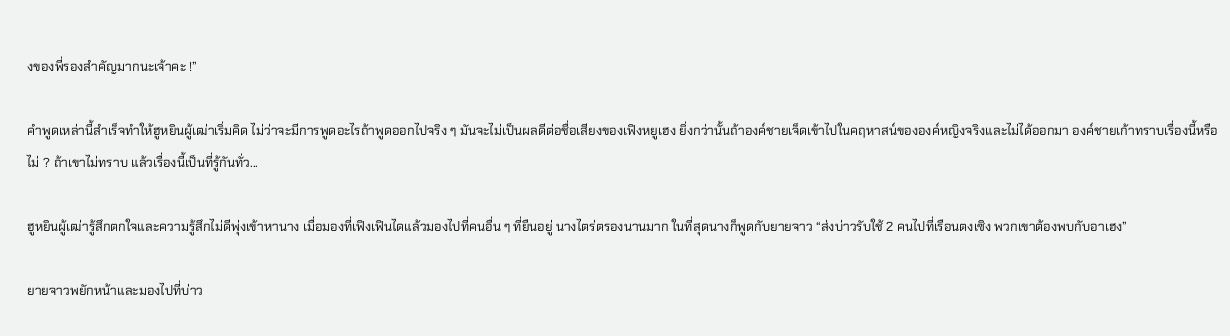งของพี่รองสำคัญมากนะเจ้าคะ !”

คำพูดเหล่านี้สำเร็จทำให้ฮูหยินผู้เฒ่าเริ่มคิด ไม่ว่าจะมีการพูดอะไรถ้าพูดออกไปจริง ๆ มันจะไม่เป็นผลดีต่อชื่อเสียงของเฟิงหยูเฮง ยิ่งกว่านั้นถ้าองค์ชายเจ็ดเข้าไปในคฤหาสน์ขององค์หญิงจริงและไม่ได้ออกมา องค์ชายเก้าทราบเรื่องนี้หรือไม่ ? ถ้าเขาไม่ทราบ แล้วเรื่องนี้เป็นที่รู้กันทั่ว...

ฮูหยินผู้เฒ่ารู้สึกตกใจและความรู้สึกไม่ดีพุ่งเข้าหานาง เมื่อมองที่เฟิงเฟินไดแล้วมองไปที่คนอื่น ๆ ที่ยืนอยู่ นางไตร่ตรองนานมาก ในที่สุดนางก็พูดกับยายจาว “ส่งบ่าวรับใช้ 2 คนไปที่เรือนตงเซิง พวกเขาต้องพบกับอาเฮง”

ยายจาวพยักหน้าและมองไปที่บ่าว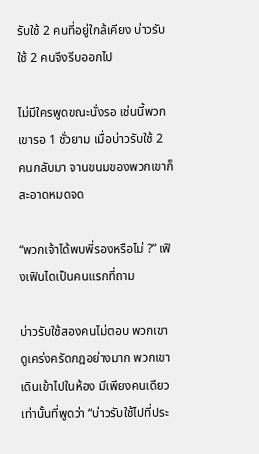รับใช้ 2 คนที่อยู่ใกล้เคียง บ่าวรับใช้ 2 คนจึงรีบออกไป

ไม่มีใครพูดขณะนั่งรอ เช่นนี้พวกเขารอ 1 ชั่วยาม เมื่อบ่าวรับใช้ 2 คนกลับมา จานขนมของพวกเขาก็สะอาดหมดจด

“พวกเจ้าได้พบพี่รองหรือไม่ ?” เฟิงเฟินไดเป็นคนแรกที่ถาม

บ่าวรับใช้สองคนไม่ตอบ พวกเขาดูเคร่งครัดกฎอย่างมาก พวกเขาเดินเข้าไปในห้อง มีเพียงคนเดียวเท่านั้นที่พูดว่า “บ่าวรับใช้ไปที่ประ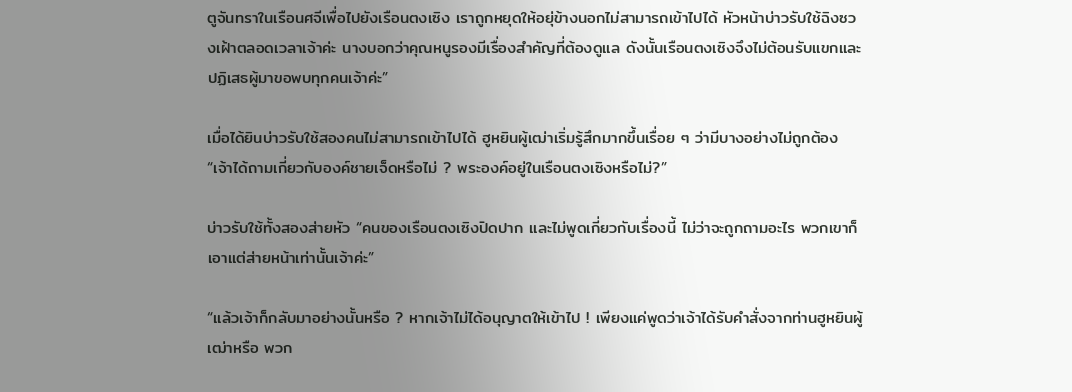ตูจันทราในเรือนศจีเพื่อไปยังเรือนตงเซิง เราถูกหยุดให้อยุ่ข้างนอกไม่สามารถเข้าไปได้ หัวหน้าบ่าวรับใช้ฉิงซวงเฝ้าตลอดเวลาเจ้าค่ะ นางบอกว่าคุณหนูรองมีเรื่องสำคัญที่ต้องดูแล ดังนั้นเรือนตงเซิงจึงไม่ต้อนรับแขกและปฏิเสธผู้มาขอพบทุกคนเจ้าค่ะ”

เมื่อได้ยินบ่าวรับใช้สองคนไม่สามารถเข้าไปได้ ฮูหยินผู้เฒ่าเริ่มรู้สึกมากขึ้นเรื่อย ๆ ว่ามีบางอย่างไม่ถูกต้อง “เจ้าได้ถามเกี่ยวกับองค์ชายเจ็ดหรือไม่ ? พระองค์อยู่ในเรือนตงเซิงหรือไม่?”

บ่าวรับใช้ทั้งสองส่ายหัว “คนของเรือนตงเซิงปิดปาก และไม่พูดเกี่ยวกับเรื่องนี้ ไม่ว่าจะถูกถามอะไร พวกเขาก็เอาแต่ส่ายหน้าเท่านั้นเจ้าค่ะ”

“แล้วเจ้าก็กลับมาอย่างนั้นหรือ ? หากเจ้าไม่ได้อนุญาตให้เข้าไป ! เพียงแค่พูดว่าเจ้าได้รับคำสั่งจากท่านฮูหยินผู้เฒ่าหรือ พวก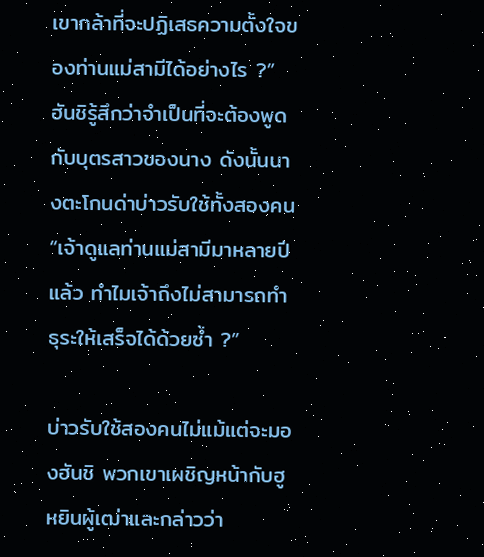เขากล้าที่จะปฏิเสธความตั้งใจของท่านแม่สามีได้อย่างไร ?” ฮันชิรู้สึกว่าจำเป็นที่จะต้องพูดกับบุตรสาวของนาง ดังนั้นนางตะโกนด่าบ่าวรับใช้ทั้งสองคน “เจ้าดูแลท่านแม่สามีมาหลายปีแล้ว ทำไมเจ้าถึงไม่สามารถทำธุระให้เสร็จได้ด้วยซ้ำ ?”

บ่าวรับใช้สองคนไม่แม้แต่จะมองฮันชิ พวกเขาเผชิญหน้ากับฮูหยินผู้เฒ่าและกล่าวว่า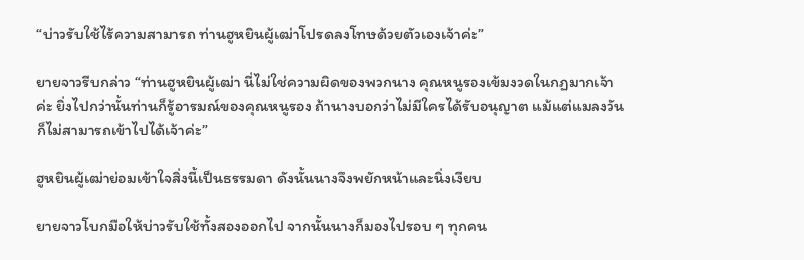“บ่าวรับใช้ไร้ความสามารถ ท่านฮูหยินผู้เฒ่าโปรดลงโทษด้วยตัวเองเจ้าค่ะ”

ยายจาวรีบกล่าว “ท่านฮูหยินผู้เฒ่า นี่ไม่ใช่ความผิดของพวกนาง คุณหนูรองเข้มงวดในกฏมากเจ้าค่ะ ยิ่งไปกว่านั้นท่านก็รู้อารมณ์ของคุณหนูรอง ถ้านางบอกว่าไม่มีใครได้รับอนุญาต แม้แต่แมลงวันก็ไม่สามารถเข้าไปได้เจ้าค่ะ”

ฮูหยินผู้เฒ่าย่อมเข้าใจสิ่งนี้เป็นธรรมดา ดังนั้นนางจึงพยักหน้าและนิ่งเงียบ

ยายจาวโบกมือให้บ่าวรับใช้ทั้งสองออกไป จากนั้นนางก็มองไปรอบ ๆ ทุกคน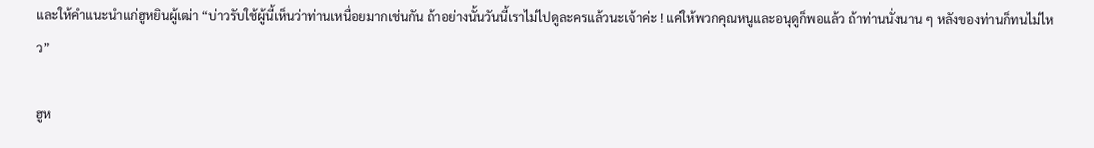และให้คำแนะนำแก่ฮูหยินผู้เฒ่า “บ่าวรับใช้ผู้นี้เห็นว่าท่านเหนื่อยมากเช่นกัน ถ้าอย่างนั้นวันนี้เราไม่ไปดูละครแล้วนะเจ้าค่ะ ! แค่ให้พวกคุณหนูและอนุดูก็พอแล้ว ถ้าท่านนั่งนาน ๆ หลังของท่านก็ทนไม่ไหว”

ฮูห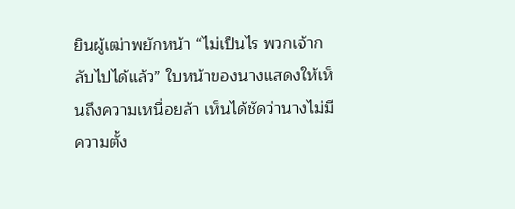ยินผู้เฒ่าพยักหน้า “ไม่เป็นไร พวกเจ้ากลับไปได้แล้ว” ใบหน้าของนางแสดงให้เห็นถึงความเหนื่อยล้า เห็นได้ชัดว่านางไม่มีความตั้ง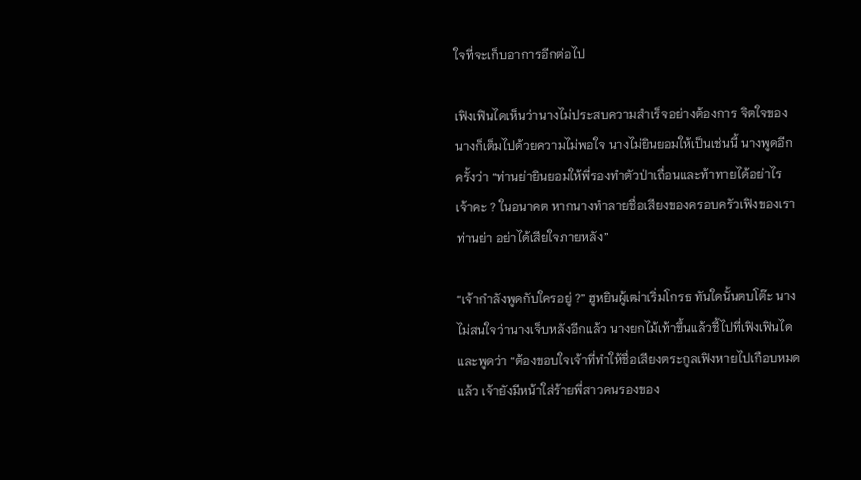ใจที่จะเก็บอาการอีกต่อไป

เฟิงเฟินไดเห็นว่านางไม่ประสบความสำเร็จอย่างต้องการ จิตใจของนางก็เต็มไปด้วยความไม่พอใจ นางไม่ยินยอมให้เป็นเช่นนี้ นางพูดอีกครั้งว่า “ท่านย่ายินยอมให้พี่รองทำตัวป่าเถื่อนและท้าทายได้อย่าไรเจ้าคะ ? ในอนาคต หากนางทำลายชื่อเสียงของครอบครัวเฟิงของเรา ท่านย่า อย่าได้เสียใจภายหลัง”

“เจ้ากำลังพูดกับใครอยู่ ?” ฮูหยินผู้เฒ่าเริ่มโกรธ ทันใดนั้นตบโต๊ะ นางไม่สนใจว่านางเจ็บหลังอีกแล้ว นางยกไม้เท้าขึ้นแล้วชี้ไปที่เฟิงเฟินได และพูดว่า “ต้องขอบใจเจ้าที่ทำให้ชื่อเสียงตระกูลเฟิงหายไปเกือบหมดแล้ว เจ้ายังมีหน้าใส่ร้ายพี่สาวคนรองของ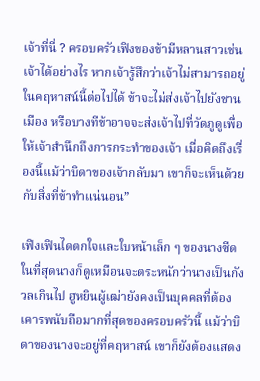เจ้าที่นี่ ? ครอบครัวเฟิงของข้ามีหลานสาวเช่นเจ้าได้อย่างไร หากเจ้ารู้สึกว่าเจ้าไม่สามารถอยู่ในคฤหาสน์นี้ต่อไปได้ ข้าจะไม่ส่งเจ้าไปยังชานเมือง หรือบางทีข้าอาจจะส่งเจ้าไปที่วัดภูดูเพื่อให้เจ้าสำนึกถึงการกระทำของเจ้า เมื่อคิดถึงเรื่องนี้แม้ว่าบิดาของเจ้ากลับมา เขาก็จะเห็นด้วยกับสิ่งที่ข้าทำแน่นอน”

เฟิงเฟินไดตกใจและใบหน้าเล็ก ๆ ของนางซีด ในที่สุดนางก็ดูเหมือนจะตระหนักว่านางเป็นกังวลเกินไป ฮูหยินผู้เฒ่ายังคงเป็นบุคคลที่ต้องเคารพนับถือมากที่สุดของครอบครัวนี้ แม้ว่าบิดาของนางจะอยู่ที่คฤหาสน์ เขาก็ยังต้องแสดง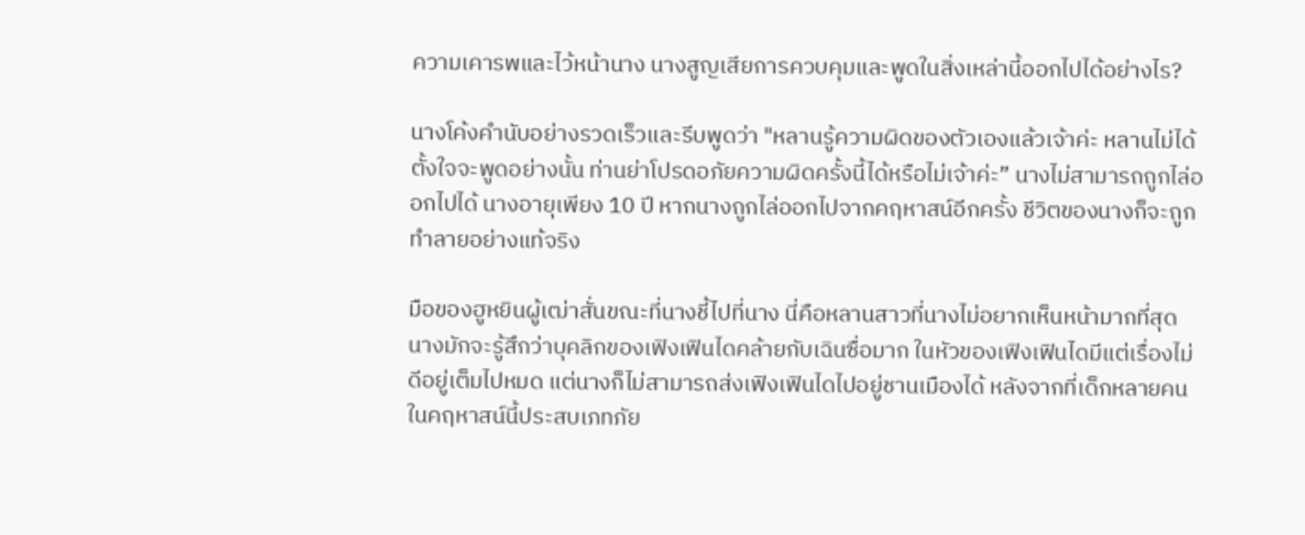ความเคารพและไว้หน้านาง นางสูญเสียการควบคุมและพูดในสิ่งเหล่านี้ออกไปได้อย่างไร?

นางโค้งคำนับอย่างรวดเร็วและรีบพูดว่า "หลานรู้ความผิดของตัวเองแล้วเจ้าค่ะ หลานไม่ได้ตั้งใจจะพูดอย่างนั้น ท่านย่าโปรดอภัยความผิดครั้งนี้ได้หรือไม่เจ้าค่ะ” นางไม่สามารถถูกไล่ออกไปได้ นางอายุเพียง 10 ปี หากนางถูกไล่ออกไปจากคฤหาสน์อีกครั้ง ชีวิตของนางก็จะถูกทำลายอย่างแท้จริง

มือของฮูหยินผู้เฒ่าสั่นขณะที่นางชี้ไปที่นาง นี่คือหลานสาวที่นางไม่อยากเห็นหน้ามากที่สุด นางมักจะรู้สึกว่าบุคลิกของเฟิงเฟินไดคล้ายกับเฉินซื่อมาก ในหัวของเฟิงเฟินไดมีแต่เรื่องไม่ดีอยู่เต็มไปหมด แต่นางก็ไม่สามารถส่งเฟิงเฟินไดไปอยู่ชานเมืองได้ หลังจากที่เด็กหลายคนในคฤหาสน์นี้ประสบเภทภัย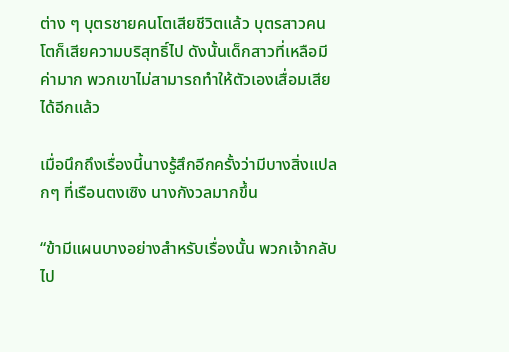ต่าง ๆ บุตรชายคนโตเสียชีวิตแล้ว บุตรสาวคนโตก็เสียความบริสุทธิ์ไป ดังนั้นเด็กสาวที่เหลือมีค่ามาก พวกเขาไม่สามารถทำให้ตัวเองเสื่อมเสียได้อีกแล้ว

เมื่อนึกถึงเรื่องนี้นางรู้สึกอีกครั้งว่ามีบางสิ่งแปลกๆ ที่เรือนตงเซิง นางกังวลมากขึ้น

“ข้ามีแผนบางอย่างสำหรับเรื่องนั้น พวกเจ้ากลับไป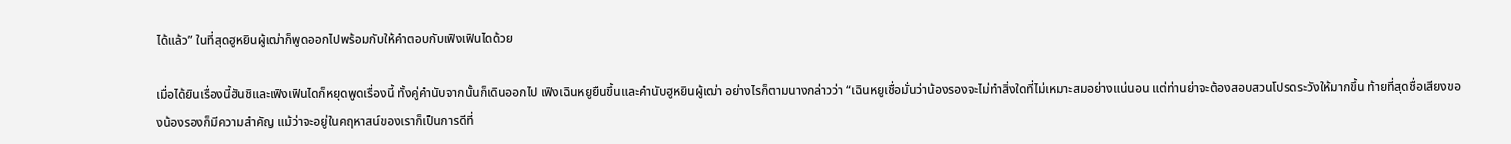ได้แล้ว” ในที่สุดฮูหยินผู้เฒ่าก็พูดออกไปพร้อมกับให้คำตอบกับเฟิงเฟินไดด้วย

เมื่อได้ยินเรื่องนี้ฮันชิและเฟิงเฟินไดก็หยุดพูดเรื่องนี้ ทั้งคู่คำนับจากนั้นก็เดินออกไป เฟิงเฉินหยูยืนขึ้นและคำนับฮูหยินผู้เฒ่า อย่างไรก็ตามนางกล่าวว่า “เฉินหยูเชื่อมั่นว่าน้องรองจะไม่ทำสิ่งใดที่ไม่เหมาะสมอย่างแน่นอน แต่ท่านย่าจะต้องสอบสวนโปรดระวังให้มากขึ้น ท้ายที่สุดชื่อเสียงของน้องรองก็มีความสำคัญ แม้ว่าจะอยู่ในคฤหาสน์ของเราก็เป็นการดีที่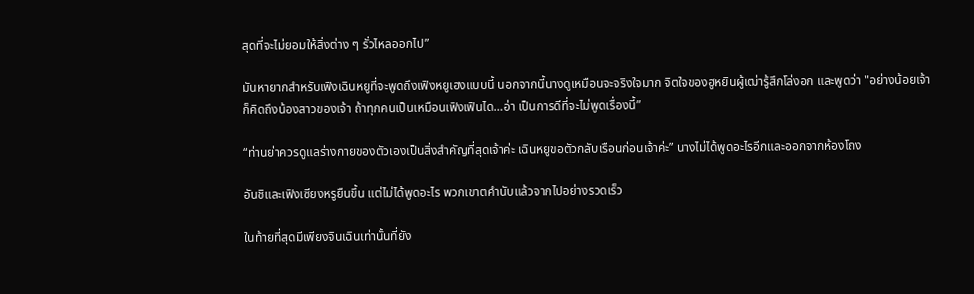สุดที่จะไม่ยอมให้สิ่งต่าง ๆ รั่วไหลออกไป”

มันหายากสำหรับเฟิงเฉินหยูที่จะพูดถึงเฟิงหยูเฮงแบบนี้ นอกจากนี้นางดูเหมือนจะจริงใจมาก จิตใจของฮูหยินผู้เฒ่ารู้สึกโล่งอก และพูดว่า "อย่างน้อยเจ้าก็คิดถึงน้องสาวของเจ้า ถ้าทุกคนเป็นเหมือนเฟิงเฟินได…อ่า เป็นการดีที่จะไม่พูดเรื่องนี้”

“ท่านย่าควรดูแลร่างกายของตัวเองเป็นสิ่งสำคัญที่สุดเจ้าค่ะ เฉินหยูขอตัวกลับเรือนก่อนเจ้าค่ะ” นางไม่ได้พูดอะไรอีกและออกจากห้องโถง

อันชิและเฟิงเซียงหรูยืนขึ้น แต่ไม่ได้พูดอะไร พวกเขาตคำนับแล้วจากไปอย่างรวดเร็ว

ในท้ายที่สุดมีเพียงจินเฉินเท่านั้นที่ยัง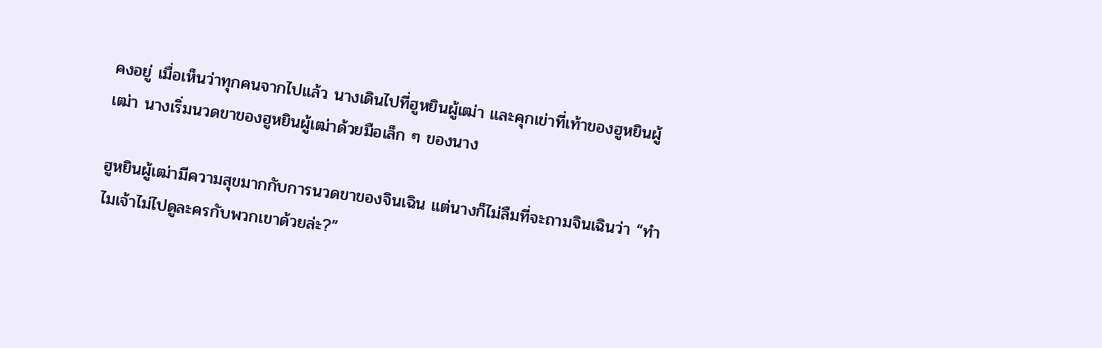คงอยู่ เมื่อเห็นว่าทุกคนจากไปแล้ว นางเดินไปที่ฮูหยินผู้เฒ่า และคุกเข่าที่เท้าของฮูหยินผู้เฒ่า นางเริ่มนวดขาของฮูหยินผู้เฒ่าด้วยมือเล็ก ๆ ของนาง

ฮูหยินผู้เฒ่ามีความสุขมากกับการนวดขาของจินเฉิน แต่นางก็ไม่ลืมที่จะถามจินเฉินว่า “ทำไมเจ้าไม่ไปดูละครกับพวกเขาด้วยล่ะ?”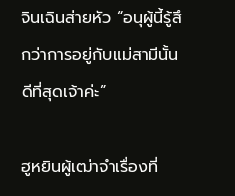จินเฉินส่ายหัว “อนุผู้นี้รู้สึกว่าการอยู่กับแม่สามีนั้นดีที่สุดเจ้าค่ะ”

ฮูหยินผู้เฒ่าจำเรื่องที่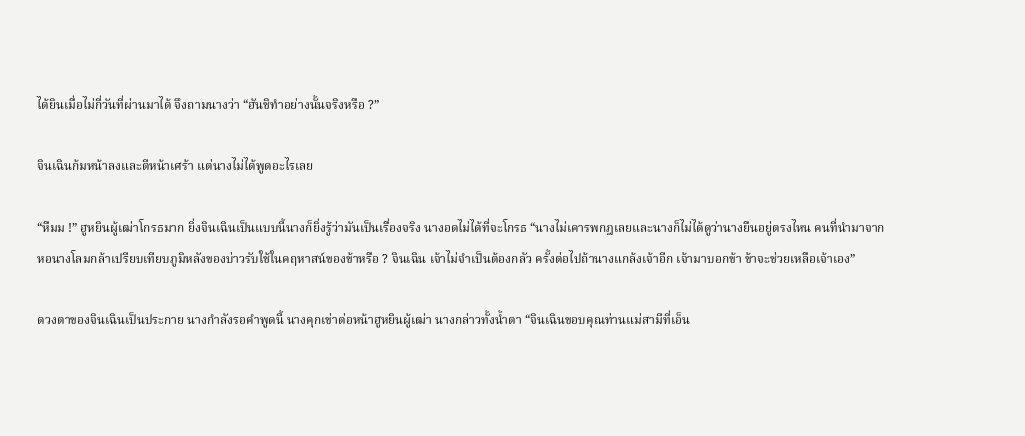ได้ยินเมื่อไม่กี่วันที่ผ่านมาได้ จึงถามนางว่า “ฮันชิทำอย่างนั้นจริงหรือ ?”

จินเฉินก้มหน้าลงและตีหน้าเศร้า แต่นางไม่ได้พูดอะไรเลย

“หืมม !” ฮูหยินผู้เฒ่าโกรธมาก ยิ่งจินเฉินเป็นแบบนี้นางก็ยิ่งรู้ว่ามันเป็นเรื่องจริง นางอดไม่ได้ที่จะโกรธ “นางไม่เคารพกฎเลยและนางก็ไม่ได้ดูว่านางยืนอยู่ตรงไหน คนที่นำมาจากหอนางโลมกล้าเปรียบเทียบภูมิหลังของบ่าวรับใช้ในคฤหาสน์ของข้าหรือ ? จินเฉิน เจ้าไม่จำเป็นต้องกลัว ครั้งต่อไปถ้านางแกล้งเจ้าอีก เจ้ามาบอกข้า ข้าจะช่วยเหลือเจ้าเอง”

ดวงตาของจินเฉินเป็นประกาย นางกำลังรอคำพูดนี้ นางคุกเข่าต่อหน้าฮูหยินผู้เฒ่า นางกล่าวทั้งน้ำตา “จินเฉินขอบคุณท่านแม่สามีที่เอ็น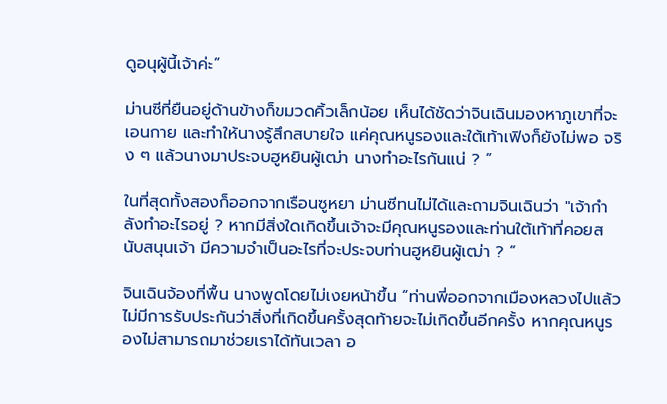ดูอนุผู้นี้เจ้าค่ะ”

ม่านซีที่ยืนอยู่ด้านข้างก็ขมวดคิ้วเล็กน้อย เห็นได้ชัดว่าจินเฉินมองหาภูเขาที่จะเอนกาย และทำให้นางรู้สึกสบายใจ แค่คุณหนูรองและใต้เท้าเฟิงก็ยังไม่พอ จริง ๆ แล้วนางมาประจบฮูหยินผู้เฒ่า นางทำอะไรกันแน่ ? ”

ในที่สุดทั้งสองก็ออกจากเรือนซูหยา ม่านซีทนไม่ได้และถามจินเฉินว่า "เจ้ากำลังทำอะไรอยู่ ? หากมีสิ่งใดเกิดขึ้นเจ้าจะมีคุณหนูรองและท่านใต้เท้าที่คอยสนับสนุนเจ้า มีความจำเป็นอะไรที่จะประจบท่านฮูหยินผู้เฒ่า ? ”

จินเฉินจ้องที่พื้น นางพูดโดยไม่เงยหน้าขึ้น “ท่านพี่ออกจากเมืองหลวงไปแล้ว ไม่มีการรับประกันว่าสิ่งที่เกิดขึ้นครั้งสุดท้ายจะไม่เกิดขึ้นอีกครั้ง หากคุณหนูรองไม่สามารถมาช่วยเราได้ทันเวลา อ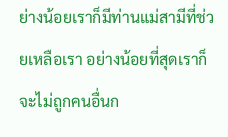ย่างน้อยเราก็มีท่านแม่สามีที่ช่วยเหลือเรา อย่างน้อยที่สุดเราก็จะไม่ถูกคนอื่นก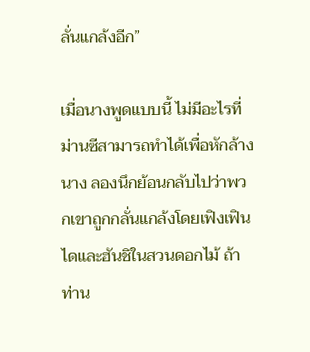ลั่นแกล้งอีก”

เมื่อนางพูดแบบนี้ ไม่มีอะไรที่ม่านซีสามารถทำได้เพื่อหักล้างนาง ลองนึกย้อนกลับไปว่าพวกเขาถูกกลั่นแกล้งโดยเฟิงเฟินไดและฮันชิในสวนดอกไม้ ถ้าท่าน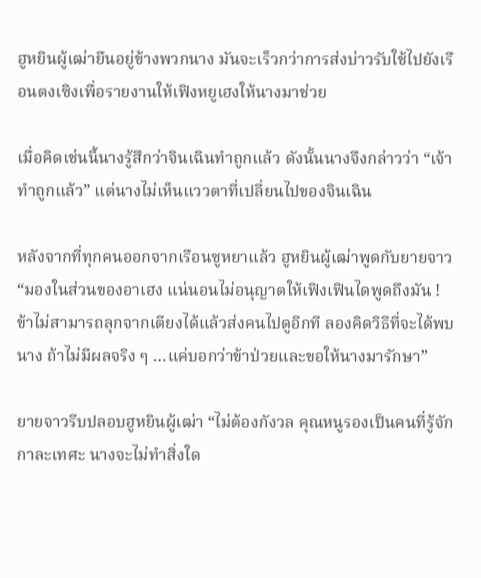ฮูหยินผู้เฒ่ายืนอยู่ข้างพวกนาง มันจะเร็วกว่าการส่งบ่าวรับใช้ไปยังเรือนตงเซิงเพื่อรายงานให้เฟิงหยูเฮงให้นางมาช่วย

เมื่อคิดเช่นนี้นางรู้สึกว่าจินเฉินทำถูกแล้ว ดังนั้นนางจึงกล่าวว่า “เจ้าทำถูกแล้ว” แต่นางไม่เห็นแววตาที่เปลี่ยนไปของจินเฉิน

หลังจากที่ทุกคนออกจากเรือนซูหยาแล้ว ฮูหยินผู้เฒ่าพูดกับยายจาว “มองในส่วนของอาเฮง แน่นอนไม่อนุญาตให้เฟิงเฟินไดพูดถึงมัน ! ข้าไม่สามารถลุกจากเตียงได้แล้วส่งคนไปดูอีกที ลองคิดวิธีที่จะได้พบนาง ถ้าไม่มีผลจริง ๆ …แค่บอกว่าข้าป่วยและขอให้นางมารักษา”

ยายจาวรีบปลอบฮูหยินผู้เฒ่า “ไม่ต้องกังวล คุณหนูรองเป็นคนที่รู้จักกาละเทศะ นางจะไม่ทำสิ่งใด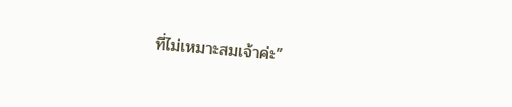ที่ไม่เหมาะสมเจ้าค่ะ”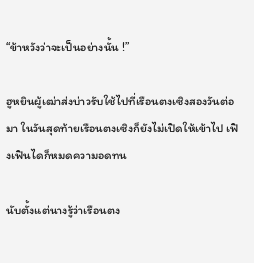“ข้าหวังว่าจะเป็นอย่างนั้น !”

ฮูหยินผู้เฒ่าส่งบ่าวรับใช้ไปที่เรือนตงเซิงสองวันต่อมา ในวันสุดท้ายเรือนตงเซิงก็ยังไม่เปิดให้เข้าไป เฟิงเฟินไดก็หมดความอดทน

นับตั้งแต่นางรู้ว่าเรือนตง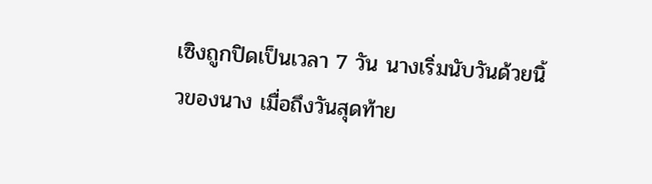เซิงถูกปิดเป็นเวลา 7 วัน นางเริ่มนับวันด้วยนิ้วของนาง เมื่อถึงวันสุดท้าย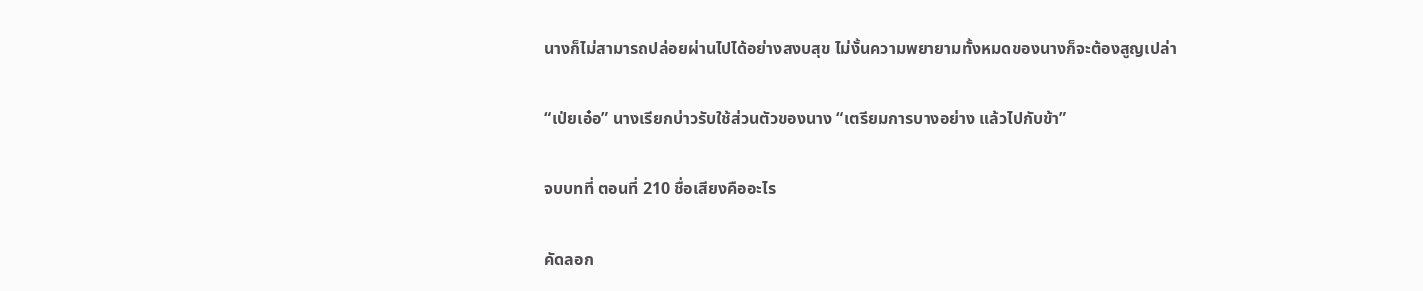นางก็ไม่สามารถปล่อยผ่านไปได้อย่างสงบสุข ไม่งั้นความพยายามทั้งหมดของนางก็จะต้องสูญเปล่า

“เป่ยเอ๋อ” นางเรียกบ่าวรับใช้ส่วนตัวของนาง “เตรียมการบางอย่าง แล้วไปกับข้า”

จบบทที่ ตอนที่ 210 ชื่อเสียงคืออะไร

คัดลอก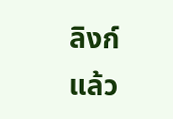ลิงก์แล้ว